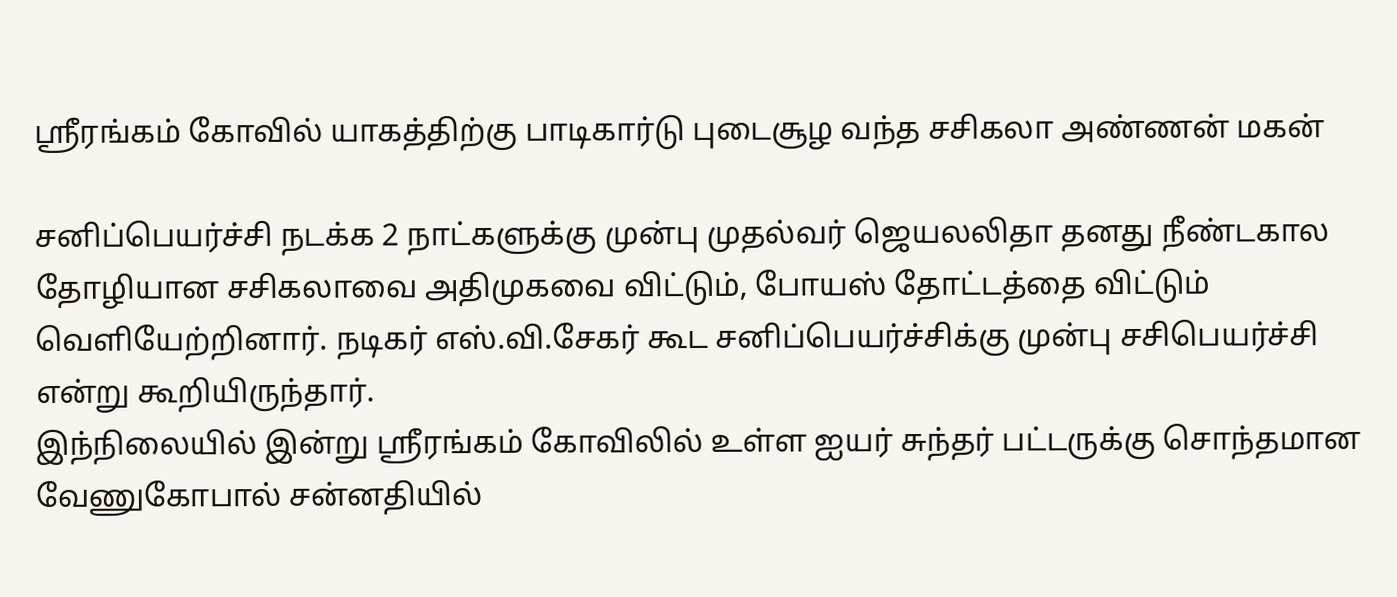ஸ்ரீரங்கம் கோவில் யாகத்திற்கு பாடிகார்டு புடைசூழ வந்த சசிகலா அண்ணன் மகன்

சனிப்பெயர்ச்சி நடக்க 2 நாட்களுக்கு முன்பு முதல்வர் ஜெயலலிதா தனது நீண்டகால தோழியான சசிகலாவை அதிமுகவை விட்டும், போயஸ் தோட்டத்தை விட்டும் வெளியேற்றினார். நடிகர் எஸ்.வி.சேகர் கூட சனிப்பெயர்ச்சிக்கு முன்பு சசிபெயர்ச்சி என்று கூறியிருந்தார்.
இந்நிலையில் இன்று ஸ்ரீரங்கம் கோவிலில் உள்ள ஐயர் சுந்தர் பட்டருக்கு சொந்தமான வேணுகோபால் சன்னதியில்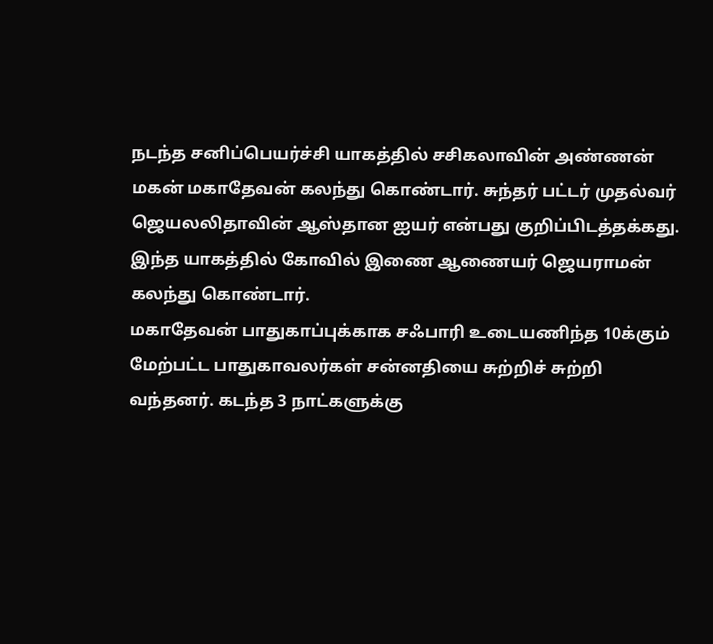நடந்த சனிப்பெயர்ச்சி யாகத்தில் சசிகலாவின் அண்ணன் மகன் மகாதேவன் கலந்து கொண்டார். சுந்தர் பட்டர் முதல்வர் ஜெயலலிதாவின் ஆஸ்தான ஐயர் என்பது குறிப்பிடத்தக்கது. இந்த யாகத்தில் கோவில் இணை ஆணையர் ஜெயராமன் கலந்து கொண்டார்.
மகாதேவன் பாதுகாப்புக்காக சஃபாரி உடையணிந்த 10க்கும் மேற்பட்ட பாதுகாவலர்கள் சன்னதியை சுற்றிச் சுற்றி வந்தனர். கடந்த 3 நாட்களுக்கு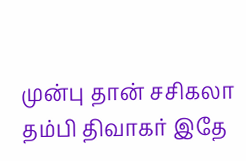முன்பு தான் சசிகலா தம்பி திவாகர் இதே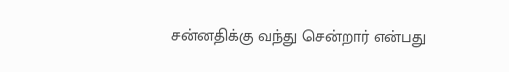சன்னதிக்கு வந்து சென்றார் என்பது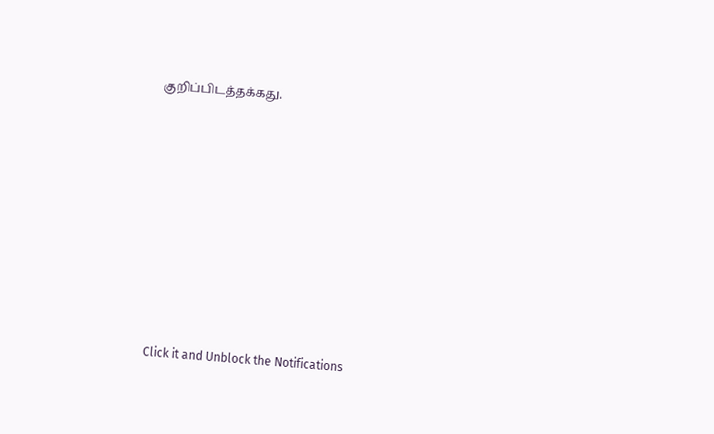குறிப்பிடத்தக்கது.












Click it and Unblock the Notifications